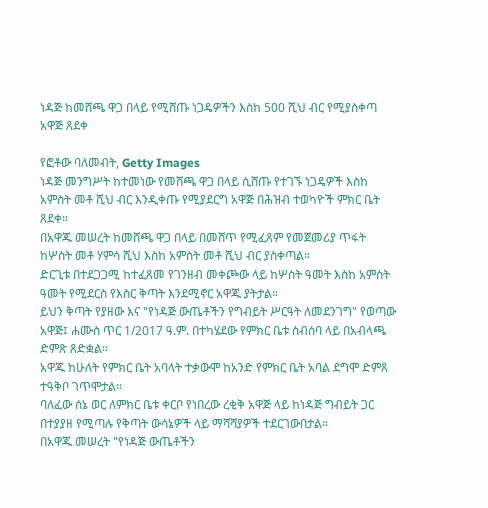ነዳጅ ከመሸጫ ዋጋ በላይ የሚሸጡ ነጋዴዎችን እስከ 500 ሺህ ብር የሚያስቀጣ አዋጅ ጸደቀ

የፎቶው ባለመብት, Getty Images
ነዳጅ መንግሥት ከተመነው የመሸጫ ዋጋ በላይ ሲሸጡ የተገኙ ነጋዴዎች እስከ አምስት መቶ ሺህ ብር እንዲቀጡ የሚያደርግ አዋጅ በሕዝብ ተወካዮች ምክር ቤት ጸደቀ።
በአዋጁ መሠረት ከመሸጫ ዋጋ በላይ በመሸጥ የሚፈጸም የመጀመሪያ ጥፋት ከሦስት መቶ ሃምሳ ሺህ እስከ አምስት መቶ ሺህ ብር ያስቀጣል።
ድርጊቱ በተደጋጋሚ ከተፈጸመ የገንዘብ መቀጮው ላይ ከሦስት ዓመት እስከ አምስት ዓመት የሚደርስ የእስር ቅጣት እንደሚኖር አዋጁ ያትታል።
ይህን ቅጣት የያዘው እና "የነዳጅ ውጤቶችን የግብይት ሥርዓት ለመደንገግ" የወጣው አዋጅ፤ ሐሙስ ጥር 1/2017 ዓ.ም. በተካሄደው የምክር ቤቱ ስብሰባ ላይ በአብላጫ ድምጽ ጸድቋል።
አዋጁ ከሁለት የምክር ቤት አባላት ተቃውሞ ከአንድ የምክር ቤት አባል ደግሞ ድምጸ ተዓቅቦ ገጥሞታል።
ባለፈው ሰኔ ወር ለምክር ቤቱ ቀርቦ የነበረው ረቂቅ አዋጅ ላይ ከነዳጅ ግብይት ጋር በተያያዘ የሚጣሉ የቅጣት ውሳኔዎች ላይ ማሻሻያዎች ተደርገውበታል።
በአዋጁ መሠረት "የነዳጅ ውጤቶችን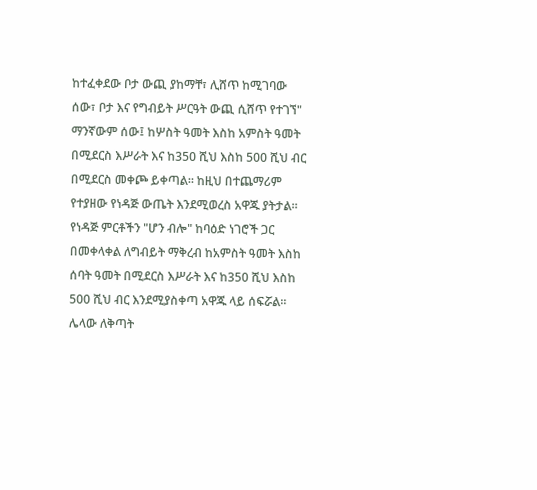ከተፈቀደው ቦታ ውጪ ያከማቸ፣ ሊሸጥ ከሚገባው ሰው፣ ቦታ እና የግብይት ሥርዓት ውጪ ሲሸጥ የተገኘ" ማንኛውም ሰው፤ ከሦስት ዓመት እስከ አምስት ዓመት በሚደርስ እሥራት እና ከ350 ሺህ እስከ 500 ሺህ ብር በሚደርስ መቀጮ ይቀጣል። ከዚህ በተጨማሪም የተያዘው የነዳጅ ውጤት እንደሚወረስ አዋጁ ያትታል።
የነዳጅ ምርቶችን "ሆን ብሎ" ከባዕድ ነገሮች ጋር በመቀላቀል ለግብይት ማቅረብ ከአምስት ዓመት እስከ ሰባት ዓመት በሚደርስ እሥራት እና ከ350 ሺህ እስከ 500 ሺህ ብር እንደሚያስቀጣ አዋጁ ላይ ሰፍሯል።
ሌላው ለቅጣት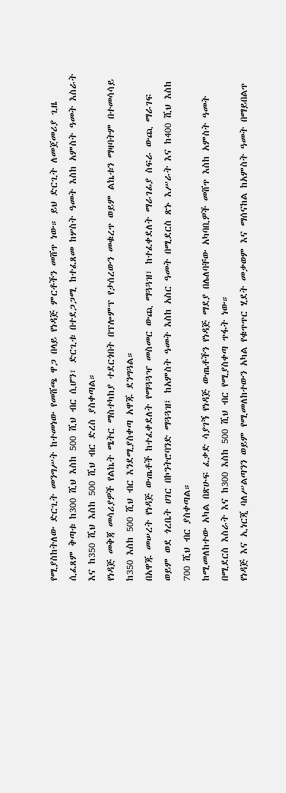የሚያስከትለው ድርጊት መንግሥት ከተመነው የመሸጫ ዋጋ በላይ የነዳጅ ምርቶችን መሸጥ ነው። ይህ ድርጊት ለመጀመሪያ ጊዜ ሲፈጸም ቅጣቱ ከ300 ሺህ እስከ 500 ሺህ ብር ሲሆን፣ ድርጊቱ በተደጋጋሚ ከተፈጸመ ከሦስት ዓመት እስከ አምስት ዓመት እስራት እና ከ350 ሺህ እስከ 500 ሺህ ብር ድረስ ያስቀጣል።
የነዳጅ መቅጃ መሳሪያዎች የልኬት ሜትር ማስተካከያ ተደርጎበት በፕሎምፕ የታሰረውን መቁረጥ ወይም ልኬቱን ማዛባትም በተመሳሳይ ከ350 እስከ 500 ሺህ ብር እንደሚያስቀጣ አዋጁ ደንግጓል።
በአዋጁ መሠረት የነዳጅ ውጤቶች ከተፈቀደለት የማጓጓዣ መስመር ውጪ ማጓጓዝ፣ ከተፈቀደለት ማራገፊያ ስፍራ ውጪ ማራገፍ ወይም ወደ ጎረቤት ሀገር በኮንትሮባንድ ማጓጓዝ፤ ከአምስት ዓመት እስከ አስር ዓመት በሚደርስ ጽኑ እሥራት እና ከ400 ሺህ እስከ 700 ሺህ ብር ያስቀጣል።
ከሚመለከተው አካል በጽሁፍ ፈቃድ ሳያገኝ የነዳጅ ውጤቶችን የነዳጅ ማደያ በሌለባቸው አካባቢዎች መሸጥ እስከ አምስት ዓመት በሚደርስ እስራት እና ከ300 እስከ 500 ሺህ ብር የሚያስቀጣ ጥፋት ነው።
የነዳጅ እና ኢነርጂ ባለሥልጣንን ወይም የሚመለከተውን አካል የቁጥጥር ሂደት መቃወም እና ማሰናከል ከአምስት ዓመት በማይበልጥ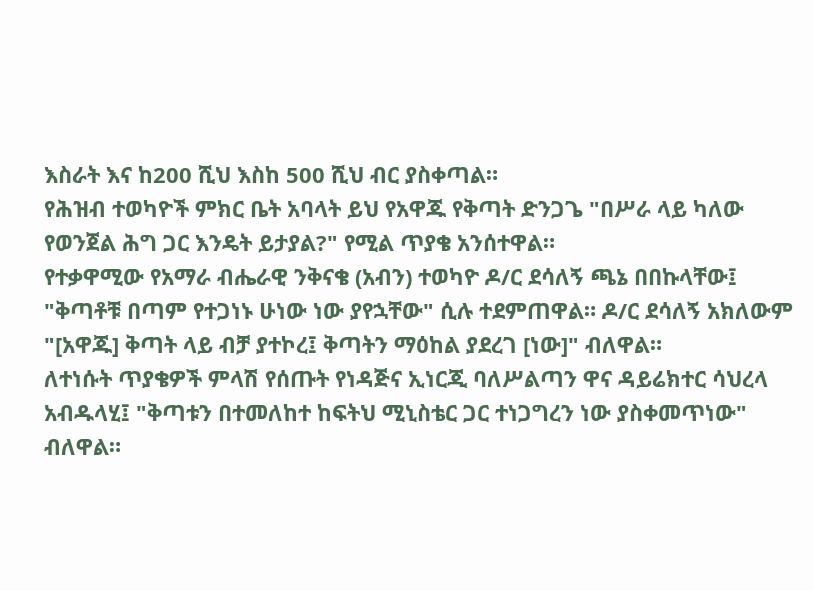እስራት እና ከ200 ሺህ እስከ 500 ሺህ ብር ያስቀጣል።
የሕዝብ ተወካዮች ምክር ቤት አባላት ይህ የአዋጁ የቅጣት ድንጋጌ "በሥራ ላይ ካለው የወንጀል ሕግ ጋር እንዴት ይታያል?" የሚል ጥያቄ አንሰተዋል።
የተቃዋሚው የአማራ ብሔራዊ ንቅናቄ (አብን) ተወካዮ ዶ/ር ደሳለኝ ጫኔ በበኩላቸው፤ "ቅጣቶቹ በጣም የተጋነኑ ሁነው ነው ያየኋቸው" ሲሉ ተደምጠዋል። ዶ/ር ደሳለኝ አክለውም "[አዋጁ] ቅጣት ላይ ብቻ ያተኮረ፤ ቅጣትን ማዕከል ያደረገ [ነው]" ብለዋል።
ለተነሱት ጥያቄዎች ምላሽ የሰጡት የነዳጅና ኢነርጂ ባለሥልጣን ዋና ዳይሬክተር ሳህረላ አብዱላሂ፤ "ቅጣቱን በተመለከተ ከፍትህ ሚኒስቴር ጋር ተነጋግረን ነው ያስቀመጥነው" ብለዋል።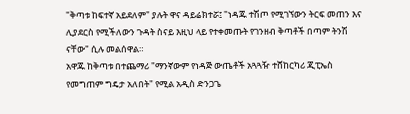"ቅጣቱ ከፍተኛ አይደለም" ያሉት ዋና ዳይሬክተሯ፤ "ነዳጁ ተሽጦ የሚገኘውን ትርፍ መጠን እና ሊያደርስ የሚችለውን ጉዳት ስናይ እዚህ ላይ የተቀመጡት የገንዘብ ቅጣቶች በጣም ትንሽ ናቸው" ሲሉ መልሰዋል።
አዋጁ ከቅጣቱ በተጨማሪ "ማንኛውም የነዳጅ ውጤቶች አጓጓዥ ተሸከርካሪ ጂፒኤስ የመግጠም ግዴታ አለበት" የሚል አዲስ ድንጋጌ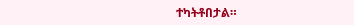ተካትቶበታል።